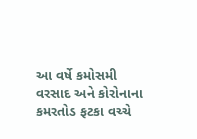આ વર્ષે કમોસમી વરસાદ અને કોરોનાના કમરતોડ ફટકા વચ્ચે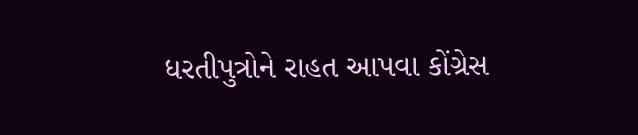ધરતીપુત્રોને રાહત આપવા કોંગ્રેસ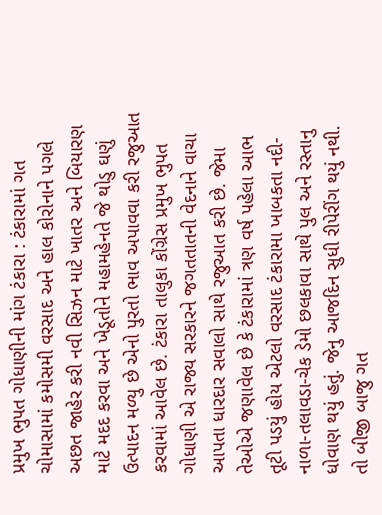પ્રમુખ ભુપત ગોધાણીની માંગ ટંકારા : ટંકારામાં ગત ચોમાસામાં કમોસમી વરસાદ અને હાલ કોરોનાને પગલે અછત જાહેર કરી નવી સિઝન માટે ખાતર અને બિયારણ માટે મદદ કરવા અને ખેડૂતોને મહામહેનતે જે થોડુ ઘણું ઉત્પાદન મળ્યુ છે એનો પુરતો ભાવ અપાવવા કરી રજુઆત કરવામાં આવેલ છે. ટંકારા તાલુકા કોંગ્રેસ પ્રમુખ ભુપત ગોધાણી એ રાજ્ય સરકારને જગતતાતની વેદનાને વાચા આપતા ધારદાર સવાલો સાથે રજુઆત કરી છે. જેમા તેઓએ જણાવેલ છે કે ટંકારામાં ત્રણ વર્ષ પહેલા આભ તૂટી પડયું હોય એટલો વરસાદ ટંકારામા ખાબકતા નદી-નાળા-તલાવડા-ચેક ડેમો છલકાવા સાથે પુલ અને રસ્તાનુ ધોવાણ થયું હતું. જેનુ આજદિન સુધી રીપેરીંગ થયું નથી. તો બીજી બાજુ ગત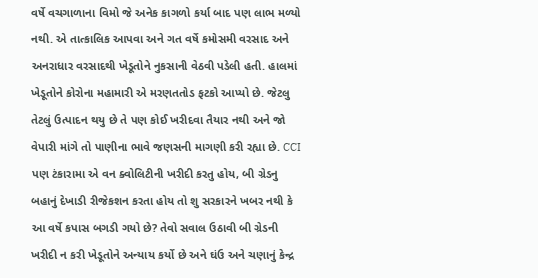વર્ષે વચગાળાના વિમો જે અનેક કાગળો કર્યા બાદ પણ લાભ મળ્યો નથી. એ તાત્કાલિક આપવા અને ગત વર્ષે કમોસમી વરસાદ અને અનરાધાર વરસાદથી ખેડૂતોને નુકસાની વેઠવી પડેલી હતી. હાલમાં ખેડૂતોને કોરોના મહામારી એ મરણતતોડ ફટકો આપ્યો છે. જેટલુ તેટલું ઉત્પાદન થયુ છે તે પણ કોઈ ખરીદવા તૈયાર નથી અને જો વેપારી માંગે તો પાણીના ભાવે જણસની માગણી કરી રહ્યા છે. CCI પણ ટંકારામા એ વન ક્વોલિટીની ખરીદી કરતુ હોય, બી ગ્રેડનુ બહાનું દેખાડી રીજેકશન કરતા હોય તો શુ સરકારને ખબર નથી કે આ વર્ષે કપાસ બગડી ગયો છે? તેવો સવાલ ઉઠાવી બી ગ્રેડની ખરીદી ન કરી ખેડૂતોને અન્યાય કર્યો છે અને ઘંઉ અને ચણાનું કેન્દ્ર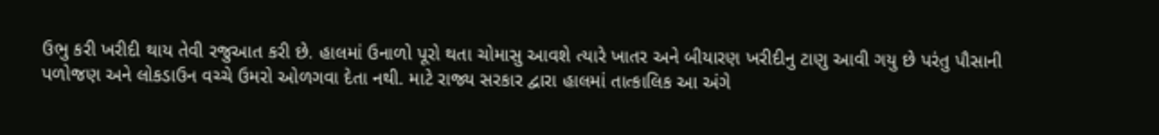ઉભુ કરી ખરીદી થાય તેવી રજુઆત કરી છે. હાલમાં ઉનાળો પૂરો થતા ચોમાસુ આવશે ત્યારે ખાતર અને બીયારણ ખરીદીનુ ટાણુ આવી ગયુ છે પરંતુ પૌસાની પળોજણ અને લોકડાઉન વચ્ચે ઉમરો ઓળગવા દેતા નથી. માટે રાજ્ય સરકાર દ્વારા હાલમાં તાત્કાલિક આ અંગે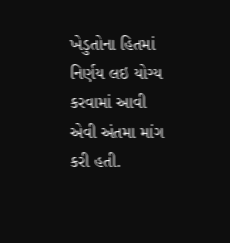ખેડુતોના હિતમાં નિર્ણય લઇ યોગ્ય કરવામાં આવી એવી અંતમા માંગ કરી હતી.